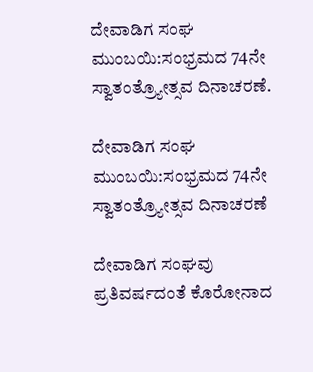ದೇವಾಡಿಗ ಸಂಘ ಮುಂಬಯಿ:ಸಂಭ್ರಮದ 74ನೇ ಸ್ವಾತಂತ್ರ್ಯೋತ್ಸವ ದಿನಾಚರಣೆ.

ದೇವಾಡಿಗ ಸಂಘ ಮುಂಬಯಿ:ಸಂಭ್ರಮದ 74ನೇ ಸ್ವಾತಂತ್ರ್ಯೋತ್ಸವ ದಿನಾಚರಣೆ

ದೇವಾಡಿಗ ಸಂಘವು ಪ್ರತಿವರ್ಷದಂತೆ ಕೊರೋನಾದ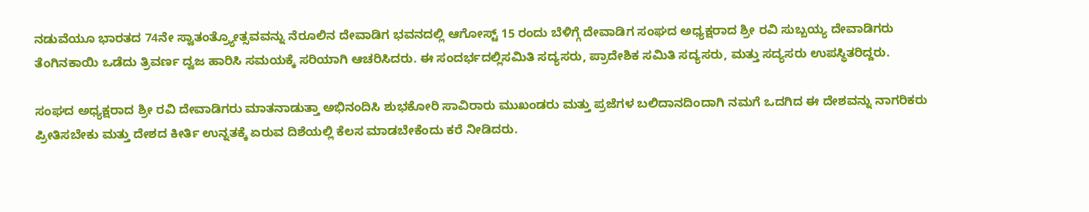ನಡುವೆಯೂ ಭಾರತದ 74ನೇ ಸ್ವಾತಂತ್ರ್ಯೋತ್ಸವವನ್ನು ನೆರೂಲಿನ ದೇವಾಡಿಗ ಭವನದಲ್ಲಿ ಆಗೋಸ್ಟ್ 15 ರಂದು ಬೆಳಿಗ್ಗೆ ದೇವಾಡಿಗ ಸಂಘದ ಅಧ್ಯಕ್ಷರಾದ ಶ್ರೀ ರವಿ ಸುಬ್ಬಯ್ಯ ದೇವಾಡಿಗರು ತೆಂಗಿನಕಾಯಿ ಒಡೆದು ತ್ರಿವರ್ಣ ದ್ವಜ ಹಾರಿಸಿ ಸಮಯಕ್ಕೆ ಸರಿಯಾಗಿ ಆಚರಿಸಿದರು. ಈ ಸಂದರ್ಭದಲ್ಲಿಸಮಿತಿ ಸದ್ಯಸರು, ಪ್ರಾದೇಶಿಕ ಸಮಿತಿ ಸದ್ಯಸರು, ಮತ್ತು ಸದ್ಯಸರು ಉಪಸ್ಥಿತರಿದ್ದರು.

ಸಂಘದ ಅಧ್ಯಕ್ಷರಾದ ಶ್ರೀ ರವಿ ದೇವಾಡಿಗರು ಮಾತನಾಡುತ್ತಾ ಅಭಿನಂದಿಸಿ ಶುಭಕೋರಿ ಸಾವಿರಾರು ಮುಖಂಡರು ಮತ್ತು ಪ್ರಜೆಗಳ ಬಲಿದಾನದಿಂದಾಗಿ ನಮಗೆ ಒದಗಿದ ಈ ದೇಶವನ್ನು ನಾಗರಿಕರು ಪ್ರೀತಿಸಬೇಕು ಮತ್ತು ದೇಶದ ಕೀರ್ತಿ ಉನ್ನತಕ್ಕೆ ಏರುವ ದಿಶೆಯಲ್ಲಿ ಕೆಲಸ ಮಾಡಬೇಕೆಂದು ಕರೆ ನೀಡಿದರು.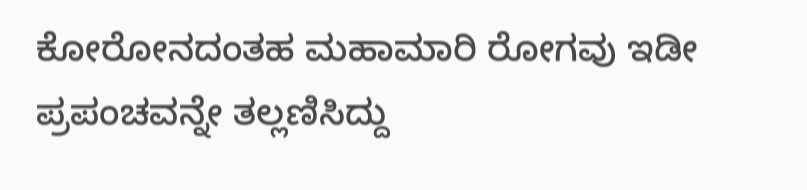ಕೋರೋನದಂತಹ ಮಹಾಮಾರಿ ರೋಗವು ಇಡೀ ಪ್ರಪಂಚವನ್ನೇ ತಲ್ಲಣಿಸಿದ್ದು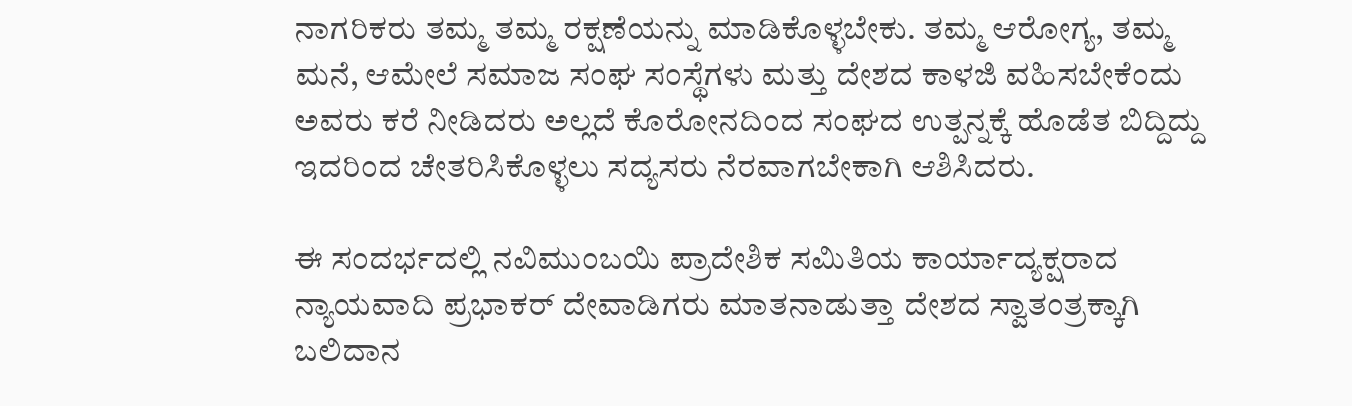ನಾಗರಿಕರು ತಮ್ಮ ತಮ್ಮ ರಕ್ಷಣೆಯನ್ನು ಮಾಡಿಕೊಳ್ಳಬೇಕು. ತಮ್ಮ ಆರೋಗ್ಯ, ತಮ್ಮ ಮನೆ, ಆಮೇಲೆ ಸಮಾಜ ಸಂಘ ಸಂಸ್ಥೆಗಳು ಮತ್ತು ದೇಶದ ಕಾಳಜಿ ವಹಿಸಬೇಕೆಂದು ಅವರು ಕರೆ ನೀಡಿದರು ಅಲ್ಲದೆ ಕೊರೋನದಿಂದ ಸಂಘದ ಉತ್ಪನ್ನಕ್ಕೆ ಹೊಡೆತ ಬಿದ್ದಿದ್ದು ಇದರಿಂದ ಚೇತರಿಸಿಕೊಳ್ಳಲು ಸದ್ಯಸರು ನೆರವಾಗಬೇಕಾಗಿ ಆಶಿಸಿದರು.

ಈ ಸಂದರ್ಭದಲ್ಲಿ ನವಿಮುಂಬಯಿ ಪ್ರಾದೇಶಿಕ ಸಮಿತಿಯ ಕಾರ್ಯಾದ್ಯಕ್ಷರಾದ ನ್ಯಾಯವಾದಿ ಪ್ರಭಾಕರ್ ದೇವಾಡಿಗರು ಮಾತನಾಡುತ್ತಾ ದೇಶದ ಸ್ವಾತಂತ್ರಕ್ಕಾಗಿ ಬಲಿದಾನ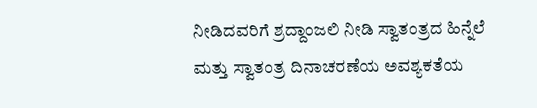ನೀಡಿದವರಿಗೆ ಶ್ರದ್ದಾಂಜಲಿ ನೀಡಿ ಸ್ವಾತಂತ್ರದ ಹಿನ್ನೆಲೆ ಮತ್ತು ಸ್ವಾತಂತ್ರ ದಿನಾಚರಣೆಯ ಅವಶ್ಯಕತೆಯ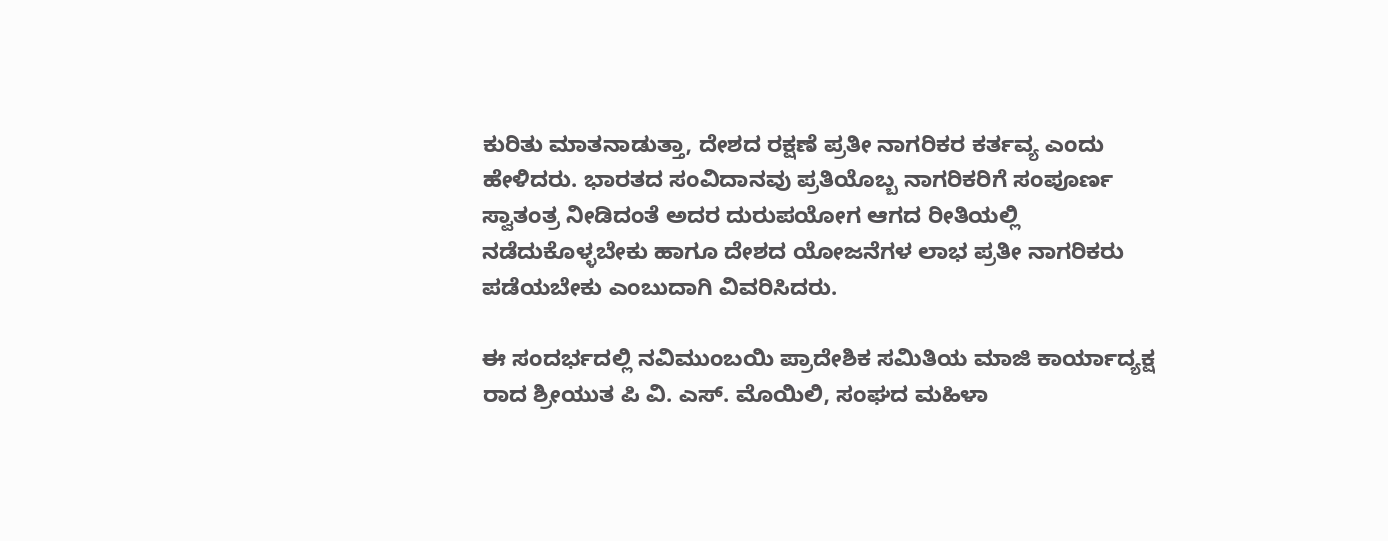ಕುರಿತು ಮಾತನಾಡುತ್ತಾ, ದೇಶದ ರಕ್ಷಣೆ ಪ್ರತೀ ನಾಗರಿಕರ ಕರ್ತವ್ಯ ಎಂದು ಹೇಳಿದರು. ಭಾರತದ ಸಂವಿದಾನವು ಪ್ರತಿಯೊಬ್ಬ ನಾಗರಿಕರಿಗೆ ಸಂಪೂರ್ಣ ಸ್ವಾತಂತ್ರ ನೀಡಿದಂತೆ ಅದರ ದುರುಪಯೋಗ ಆಗದ ರೀತಿಯಲ್ಲಿ ನಡೆದುಕೊಳ್ಳಬೇಕು ಹಾಗೂ ದೇಶದ ಯೋಜನೆಗಳ ಲಾಭ ಪ್ರತೀ ನಾಗರಿಕರು ಪಡೆಯಬೇಕು ಎಂಬುದಾಗಿ ವಿವರಿಸಿದರು.

ಈ ಸಂದರ್ಭದಲ್ಲಿ ನವಿಮುಂಬಯಿ ಪ್ರಾದೇಶಿಕ ಸಮಿತಿಯ ಮಾಜಿ ಕಾರ್ಯಾದ್ಯಕ್ಷ ರಾದ ಶ್ರೀಯುತ ಪಿ ವಿ. ಎಸ್. ಮೊಯಿಲಿ, ಸಂಘದ ಮಹಿಳಾ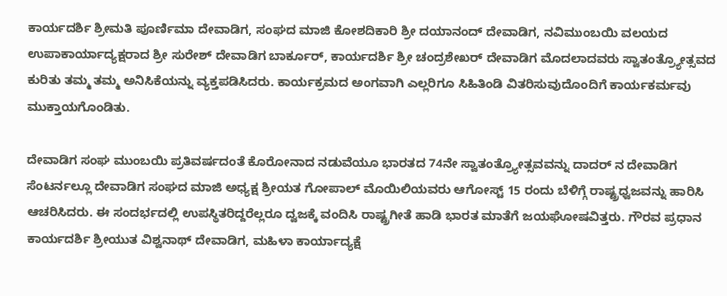ಕಾರ್ಯದರ್ಶಿ ಶ್ರೀಮತಿ ಪೂರ್ಣಿಮಾ ದೇವಾಡಿಗ, ಸಂಘದ ಮಾಜಿ ಕೋಶದಿಕಾರಿ ಶ್ರೀ ದಯಾನಂದ್ ದೇವಾಡಿಗ, ನವಿಮುಂಬಯಿ ವಲಯದ ಉಪಾಕಾರ್ಯಾದ್ಯಕ್ಷರಾದ ಶ್ರೀ ಸುರೇಶ್ ದೇವಾಡಿಗ ಬಾರ್ಕೂರ್, ಕಾರ್ಯದರ್ಶಿ ಶ್ರೀ ಚಂದ್ರಶೇಖರ್ ದೇವಾಡಿಗ ಮೊದಲಾದವರು ಸ್ವಾತಂತ್ರ್ಯೋತ್ಸವದ ಕುರಿತು ತಮ್ಮ ತಮ್ಮ ಅನಿಸಿಕೆಯನ್ನು ವ್ಯಕ್ತಪಡಿಸಿದರು. ಕಾರ್ಯಕ್ರಮದ ಅಂಗವಾಗಿ ಎಲ್ಲರಿಗೂ ಸಿಹಿತಿಂಡಿ ವಿತರಿಸುವುದೊಂದಿಗೆ ಕಾರ್ಯಕರ್ಮವು ಮುಕ್ತಾಯಗೊಂಡಿತು.

ದೇವಾಡಿಗ ಸಂಘ ಮುಂಬಯಿ ಪ್ರತಿವರ್ಷದಂತೆ ಕೊರೋನಾದ ನಡುವೆಯೂ ಭಾರತದ 74ನೇ ಸ್ವಾತಂತ್ರ್ಯೋತ್ಸವವನ್ನು ದಾದರ್ ನ ದೇವಾಡಿಗ ಸೆಂಟರ್ನಲ್ಲೂ ದೇವಾಡಿಗ ಸಂಘದ ಮಾಜಿ ಅಧ್ಯಕ್ಷ ಶ್ರೀಯತ ಗೋಪಾಲ್ ಮೊಯಿಲಿಯವರು ಆಗೋಸ್ಟ್ 15 ರಂದು ಬೆಳಿಗ್ಗೆ ರಾಷ್ಟ್ರಧ್ವಜವನ್ನು ಹಾರಿಸಿ ಆಚರಿಸಿದರು. ಈ ಸಂದರ್ಭದಲ್ಲಿ ಉಪಸ್ಥಿತರಿದ್ದರೆಲ್ಲರೂ ದ್ವಜಕ್ಕೆ ವಂದಿಸಿ ರಾಷ್ಟ್ರಗೀತೆ ಹಾಡಿ ಭಾರತ ಮಾತೆಗೆ ಜಯಘೋಷವಿತ್ತರು. ಗೌರವ ಪ್ರಧಾನ ಕಾರ್ಯದರ್ಶಿ ಶ್ರೀಯುತ ವಿಶ್ವನಾಥ್ ದೇವಾಡಿಗ, ಮಹಿಳಾ ಕಾರ್ಯಾದ್ಯಕ್ಷೆ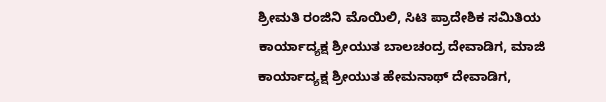ಶ್ರೀಮತಿ ರಂಜಿನಿ ಮೊಯಿಲಿ, ಸಿಟಿ ಪ್ರಾದೇಶಿಕ ಸಮಿತಿಯ ಕಾರ್ಯಾದ್ಯಕ್ಷ ಶ್ರೀಯುತ ಬಾಲಚಂದ್ರ ದೇವಾಡಿಗ, ಮಾಜಿ ಕಾರ್ಯಾದ್ಯಕ್ಷ ಶ್ರೀಯುತ ಹೇಮನಾಥ್ ದೇವಾಡಿಗ,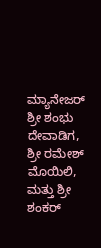ಮ್ಯಾನೇಜರ್ ಶ್ರೀ ಶಂಭು ದೇವಾಡಿಗ, ಶ್ರೀ ರಮೇಶ್ ಮೊಯಿಲಿ, ಮತ್ತು ಶ್ರೀ ಶಂಕರ್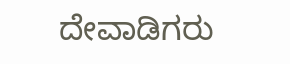ದೇವಾಡಿಗರು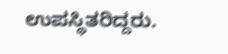ಉಪಸ್ಥಿತರಿದ್ದರು.